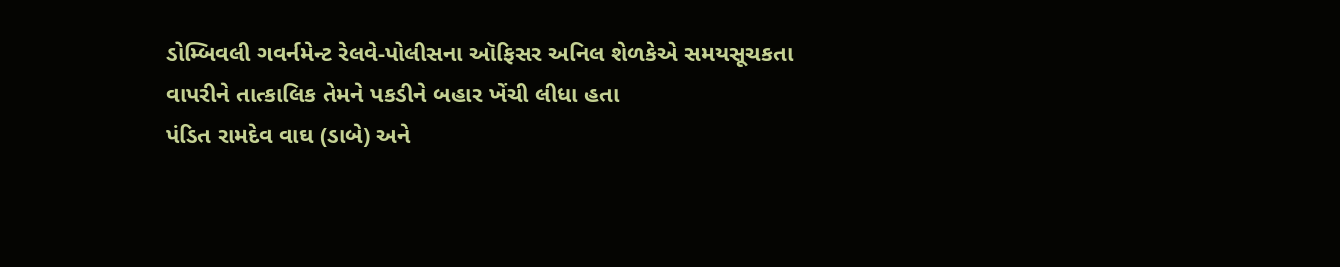ડોમ્બિવલી ગવર્નમેન્ટ રેલવે-પોલીસના ઑફિસર અનિલ શેળકેએ સમયસૂચકતા વાપરીને તાત્કાલિક તેમને પકડીને બહાર ખેંચી લીધા હતા
પંડિત રામદેવ વાઘ (ડાબે) અને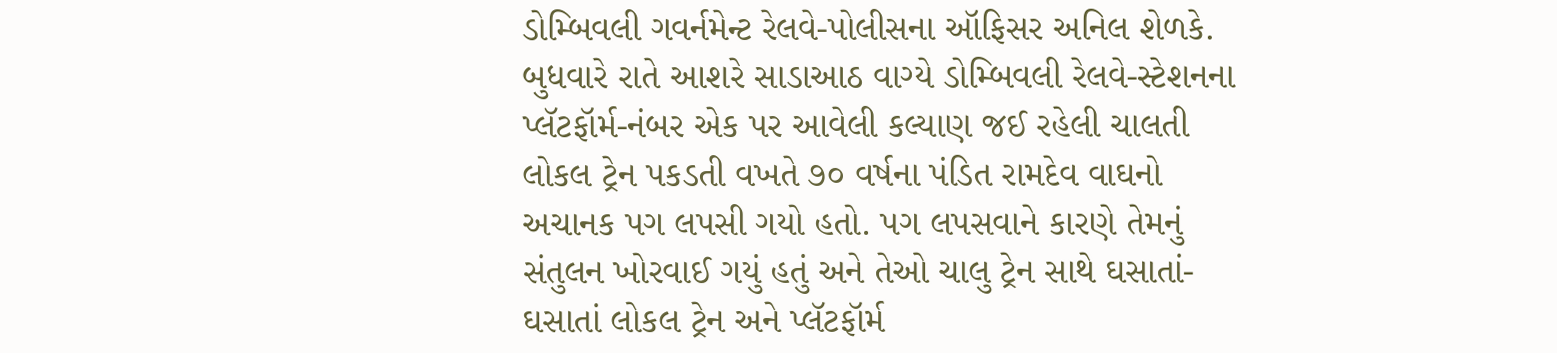ડોમ્બિવલી ગવર્નમેન્ટ રેલવે-પોલીસના ઑફિસર અનિલ શેળકે.
બુધવારે રાતે આશરે સાડાઆઠ વાગ્યે ડોમ્બિવલી રેલવે-સ્ટેશનના પ્લૅટફૉર્મ-નંબર એક પર આવેલી કલ્યાણ જઈ રહેલી ચાલતી લોકલ ટ્રેન પકડતી વખતે ૭૦ વર્ષના પંડિત રામદેવ વાઘનો અચાનક પગ લપસી ગયો હતો. પગ લપસવાને કારણે તેમનું સંતુલન ખોરવાઈ ગયું હતું અને તેઓ ચાલુ ટ્રેન સાથે ઘસાતાં-ઘસાતાં લોકલ ટ્રેન અને પ્લૅટફૉર્મ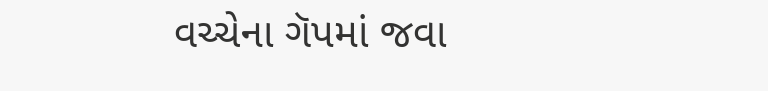વચ્ચેના ગૅપમાં જવા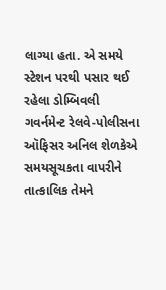લાગ્યા હતા. એ સમયે સ્ટેશન પરથી પસાર થઈ રહેલા ડોમ્બિવલી ગવર્નમેન્ટ રેલવે-પોલીસના ઑફિસર અનિલ શેળકેએ સમયસૂચકતા વાપરીને તાત્કાલિક તેમને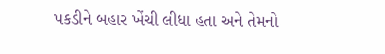પકડીને બહાર ખેંચી લીધા હતા અને તેમનો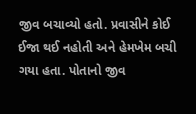જીવ બચાવ્યો હતો. પ્રવાસીને કોઈ ઈજા થઈ નહોતી અને હેમખેમ બચી ગયા હતા. પોતાનો જીવ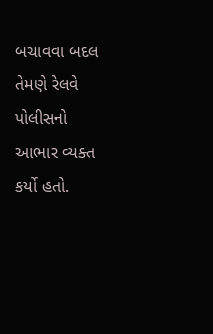બચાવવા બદલ તેમણે રેલવે પોલીસનો આભાર વ્યક્ત કર્યો હતો.